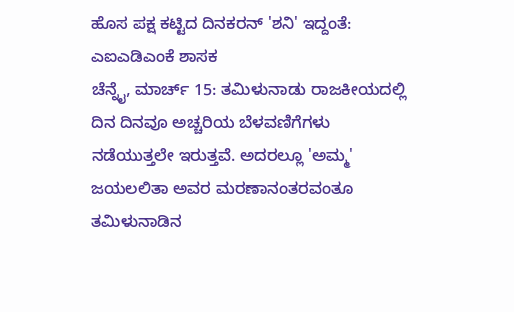ಹೊಸ ಪಕ್ಷ ಕಟ್ಟಿದ ದಿನಕರನ್ 'ಶನಿ' ಇದ್ದಂತೆ: ಎಐಎಡಿಎಂಕೆ ಶಾಸಕ
ಚೆನ್ನೈ, ಮಾರ್ಚ್ 15: ತಮಿಳುನಾಡು ರಾಜಕೀಯದಲ್ಲಿ ದಿನ ದಿನವೂ ಅಚ್ಚರಿಯ ಬೆಳವಣಿಗೆಗಳು ನಡೆಯುತ್ತಲೇ ಇರುತ್ತವೆ. ಅದರಲ್ಲೂ 'ಅಮ್ಮ' ಜಯಲಲಿತಾ ಅವರ ಮರಣಾನಂತರವಂತೂ ತಮಿಳುನಾಡಿನ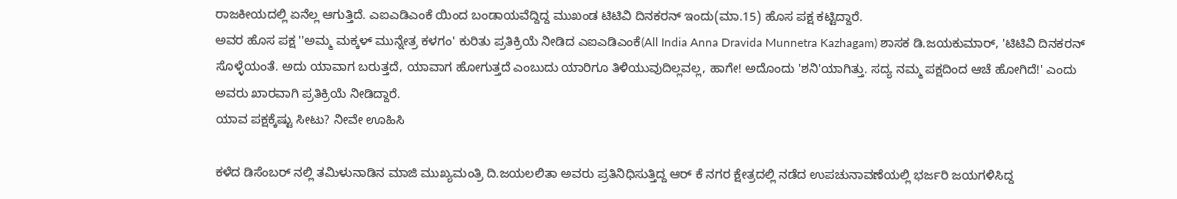ರಾಜಕೀಯದಲ್ಲಿ ಏನೆಲ್ಲ ಆಗುತ್ತಿದೆ. ಎಐಎಡಿಎಂಕೆ ಯಿಂದ ಬಂಡಾಯವೆದ್ದಿದ್ದ ಮುಖಂಡ ಟಿಟಿವಿ ದಿನಕರನ್ ಇಂದು(ಮಾ.15) ಹೊಸ ಪಕ್ಷ ಕಟ್ಟಿದ್ದಾರೆ.
ಅವರ ಹೊಸ ಪಕ್ಷ ''ಅಮ್ಮ ಮಕ್ಕಳ್ ಮುನ್ನೇತ್ರ ಕಳಗಂ' ಕುರಿತು ಪ್ರತಿಕ್ರಿಯೆ ನೀಡಿದ ಎಐಎಡಿಎಂಕೆ(All India Anna Dravida Munnetra Kazhagam) ಶಾಸಕ ಡಿ.ಜಯಕುಮಾರ್, 'ಟಿಟಿವಿ ದಿನಕರನ್ ಸೊಳ್ಳೆಯಂತೆ. ಅದು ಯಾವಾಗ ಬರುತ್ತದೆ, ಯಾವಾಗ ಹೋಗುತ್ತದೆ ಎಂಬುದು ಯಾರಿಗೂ ತಿಳಿಯುವುದಿಲ್ಲವಲ್ಲ, ಹಾಗೇ! ಅದೊಂದು 'ಶನಿ'ಯಾಗಿತ್ತು. ಸದ್ಯ ನಮ್ಮ ಪಕ್ಷದಿಂದ ಆಚೆ ಹೋಗಿದೆ!' ಎಂದು ಅವರು ಖಾರವಾಗಿ ಪ್ರತಿಕ್ರಿಯೆ ನೀಡಿದ್ದಾರೆ.
ಯಾವ ಪಕ್ಷಕ್ಕೆಷ್ಟು ಸೀಟು? ನೀವೇ ಊಹಿಸಿ

ಕಳೆದ ಡಿಸೆಂಬರ್ ನಲ್ಲಿ ತಮಿಳುನಾಡಿನ ಮಾಜಿ ಮುಖ್ಯಮಂತ್ರಿ ದಿ.ಜಯಲಲಿತಾ ಅವರು ಪ್ರತಿನಿಧಿಸುತ್ತಿದ್ದ ಆರ್ ಕೆ ನಗರ ಕ್ಷೇತ್ರದಲ್ಲಿ ನಡೆದ ಉಪಚುನಾವಣೆಯಲ್ಲಿ ಭರ್ಜರಿ ಜಯಗಳಿಸಿದ್ದ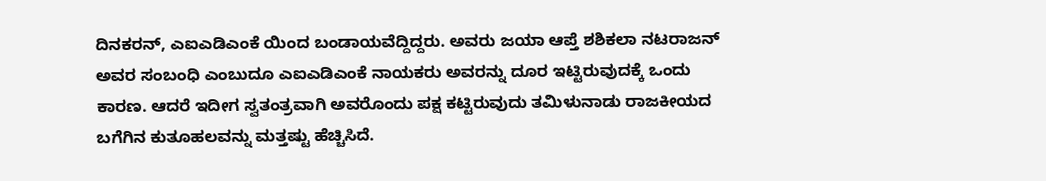ದಿನಕರನ್, ಎಐಎಡಿಎಂಕೆ ಯಿಂದ ಬಂಡಾಯವೆದ್ದಿದ್ದರು. ಅವರು ಜಯಾ ಆಪ್ತೆ ಶಶಿಕಲಾ ನಟರಾಜನ್ ಅವರ ಸಂಬಂಧಿ ಎಂಬುದೂ ಎಐಎಡಿಎಂಕೆ ನಾಯಕರು ಅವರನ್ನು ದೂರ ಇಟ್ಟಿರುವುದಕ್ಕೆ ಒಂದು ಕಾರಣ. ಆದರೆ ಇದೀಗ ಸ್ವತಂತ್ರವಾಗಿ ಅವರೊಂದು ಪಕ್ಷ ಕಟ್ಟಿರುವುದು ತಮಿಳುನಾಡು ರಾಜಕೀಯದ ಬಗೆಗಿನ ಕುತೂಹಲವನ್ನು ಮತ್ತಷ್ಟು ಹೆಚ್ಚಿಸಿದೆ.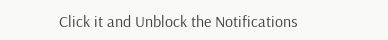Click it and Unblock the Notifications